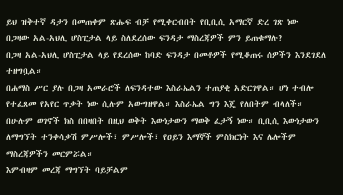ይህ ዝቅተኛ ዳታን በመጠቀም ጽሑፍ ብቻ የሚቀርብበት የቢቢሲ አማርኛ ድረ ገጽ ነው
በጋዛው አል-አህሊ ሆስፒታል ላይ ስለደረሰው ፍንዳታ ማስረጃዎች ምን ይጠቁማሉ?
በጋዛ አል-አህሊ ሆስፒታል ላይ የደረሰው ከባድ ፍንዳታ በመቶዎች የሚቆጠሩ ሰዎችን እንደገደለ ተዘግቧል።
በሐማስ ሥር ያሉ በጋዛ አመራሮች ለፍንዳተው እስራኤልን ተጠያቂ አድርገዋል። ሆነ ተብሎ የተፈጸመ የአየር ጥቃት ነው ሲሉም አውግዘዋል። እስራኤል ግን እጄ የለበትም ብላለች።
በሁሉም ወገኖች ክስ በበዛበት በዚህ ወቅት እውነታውን ማወቅ ፈታኝ ነው። ቢቢሲ እውነታውን ለማግኘት ተንቀሳቃሽ ምሥሎች፣ ምሥሎች፣ የዐይን እማኞች ምስክርነት እና ሌሎችም ማስረጃዎችን መርምሯል።
እምብዛም መረጃ ማግኘት ባይቻልም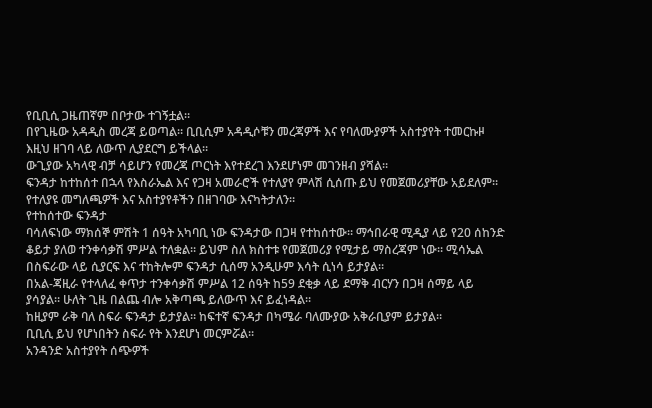የቢቢሲ ጋዜጠኛም በቦታው ተገኝቷል።
በየጊዜው አዳዲስ መረጃ ይወጣል። ቢቢሲም አዳዲሶቹን መረጃዎች እና የባለሙያዎች አስተያየት ተመርኩዞ እዚህ ዘገባ ላይ ለውጥ ሊያደርግ ይችላል።
ውጊያው አካላዊ ብቻ ሳይሆን የመረጃ ጦርነት እየተደረገ እንደሆነም መገንዘብ ያሻል።
ፍንዳታ ከተከሰተ በኋላ የእስራኤል እና የጋዛ አመራሮች የተለያየ ምላሽ ሲሰጡ ይህ የመጀመሪያቸው አይደለም። የተለያዩ መግለጫዎች እና አስተያየቶችን በዘገባው እናካትታለን።
የተከሰተው ፍንዳታ
ባሳለፍነው ማክሰኞ ምሽት 1 ሰዓት አካባቢ ነው ፍንዳታው በጋዛ የተከሰተው። ማኅበራዊ ሚዲያ ላይ የ20 ሰከንድ ቆይታ ያለወ ተንቀሳቃሽ ምሥል ተለቋል። ይህም ስለ ክስተቱ የመጀመሪያ የሚታይ ማስረጃም ነው። ሚሳኤል በስፍራው ላይ ሲያርፍ እና ተከትሎም ፍንዳታ ሲሰማ አንዲሁም እሳት ሲነሳ ይታያል።
በአል-ጃዚራ የተላለፈ ቀጥታ ተንቀሳቃሽ ምሥል 12 ሰዓት ከ59 ደቂቃ ላይ ደማቅ ብርሃን በጋዛ ሰማይ ላይ ያሳያል። ሁለት ጊዜ በልጨ ብሎ አቅጣጫ ይለውጥ እና ይፈነዳል።
ከዚያም ራቅ ባለ ስፍራ ፍንዳታ ይታያል። ከፍተኛ ፍንዳታ በካሜራ ባለሙያው አቅራቢያም ይታያል።
ቢቢሲ ይህ የሆነበትን ስፍራ የት እንደሆነ መርምሯል።
አንዳንድ አስተያየት ሰጭዎች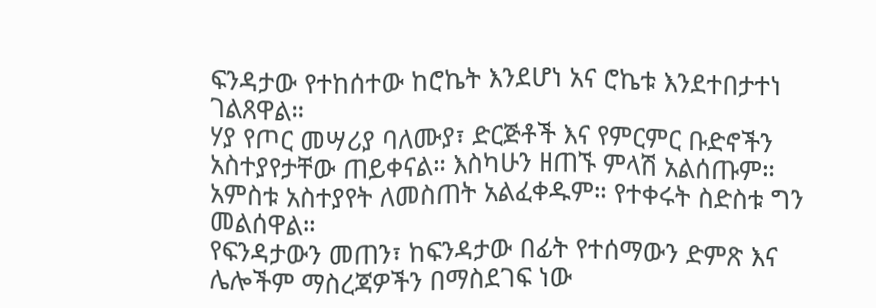ፍንዳታው የተከሰተው ከሮኬት እንደሆነ አና ሮኬቱ እንደተበታተነ ገልጸዋል።
ሃያ የጦር መሣሪያ ባለሙያ፣ ድርጅቶች እና የምርምር ቡድኖችን አስተያየታቸው ጠይቀናል። እስካሁን ዘጠኙ ምላሽ አልሰጡም።
አምስቱ አስተያየት ለመስጠት አልፈቀዱም። የተቀሩት ስድስቱ ግን መልሰዋል።
የፍንዳታውን መጠን፣ ከፍንዳታው በፊት የተሰማውን ድምጽ እና ሌሎችም ማስረጃዎችን በማስደገፍ ነው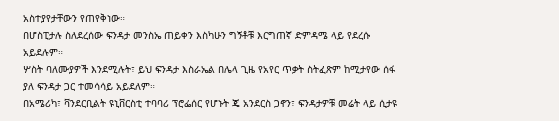አስተያየታቸውን የጠየቅነው።
በሆስፒታሉ ስለደረሰው ፍንዳታ መንስኤ ጠይቀን እስካሁን ግኝቶቹ እርግጠኛ ድምዳሜ ላይ የደረሱ አይደሉም።
ሦስት ባለሙያዎች እንደሚሉት፣ ይህ ፍንዳታ እስራኤል በሌላ ጊዜ የአየር ጥቃት ስትፈጽም ከሚታየው ሰፋ ያለ ፍንዳታ ጋር ተመሳሳይ አይደለም።
በአሜሪካ፣ ቫንደርቢልት ዩኒቨርስቲ ተባባሪ ፕሮፌሰር የሆኑት ጄ አንደርስ ጋኖን፣ ፍንዳታዎቹ መሬት ላይ ሲታዩ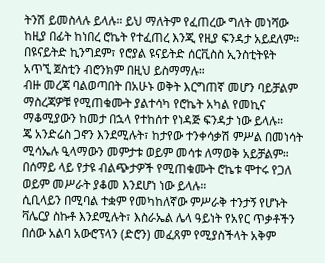ትንሽ ይመስላሉ ይላሉ። ይህ ማለትም የፈጠረው ግለት መነሻው ከዚያ በፊት ከነበረ ሮኬት የተፈጠረ እንጂ የዚያ ፍንዳታ አይደለም።
በዩናይትድ ኪንግደም፣ የሮያል ዩናይትድ ሰርቪስስ ኢንስቲትዩት አጥኚ ጀስቲን ብሮንክም በዚህ ይስማማሉ።
ብዙ መረጃ ባልወጣበት በአሁኑ ወቅት እርግጠኛ መሆን ባይቻልም ማስረጃዎቹ የሚጠቁሙት ያልተሳካ የሮኬት አካል የመኪና ማቆሚያውን ከመታ በኋላ የተከሰተ የነዳጅ ፍንዳታ ነው ይላሉ።
ጄ አንድሬስ ጋኖን እንደሚሉት፣ ከታየው ተንቀሳቃሽ ምሥል በመነሳት ሚሳኤሉ ዒላማውን መምታቱ ወይም መሳቱ ለማወቅ አይቻልም።
በሰማይ ላይ የታዩ ብልጭታዎች የሚጠቁሙት ሮኬቱ ሞተሩ የጋለ ወይም መሥራት ያቆመ እንደሆነ ነው ይላሉ።
ሲቢላይን በሚባል ተቋም የመካከለኛው ምሥራቅ ተንታኝ የሆኑት ቫሌርያ ስኩቶ እንደሚሉት፣ እስራኤል ሌላ ዓይነት የአየር ጥቃቶችን በሰው አልባ አውሮፕላን (ድሮን) መፈጸም የሚያስችላት አቅም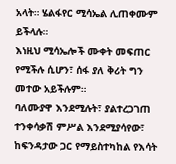አላት። ሄልፋየር ሚሳኤል ሊጠቀሙም ይችላሉ።
እነዚህ ሚሳኤሎች ሙቀት መፍጠር የሚችሉ ሲሆን፣ ሰፋ ያለ ቅሪት ግን መተው አይችሉም።
ባለሙያዋ እንደሚሉት፣ ያልተረጋገጠ ተንቀሳቃሽ ምሥል እንደሚያሳየው፣ ከፍንዳታው ጋር የማይስተካከል የእሳት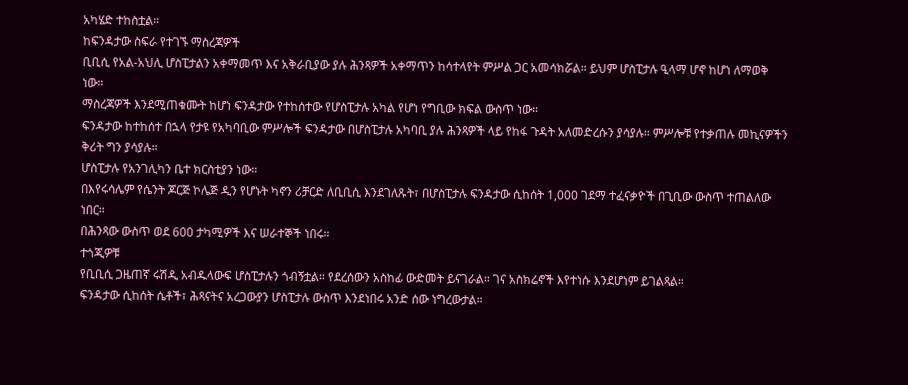አካሄድ ተከስቷል።
ከፍንዳታው ስፍራ የተገኙ ማስረጃዎች
ቢቢሲ የአል-አህሊ ሆስፒታልን አቀማመጥ እና አቅራቢያው ያሉ ሕንጻዎች አቀማጥን ከሳተላየት ምሥል ጋር አመሳክሯል። ይህም ሆስፒታሉ ዒላማ ሆኖ ከሆነ ለማወቅ ነው።
ማስረጃዎች እንደሚጠቁሙት ከሆነ ፍንዳታው የተከሰተው የሆስፒታሉ አካል የሆነ የግቢው ክፍል ውስጥ ነው።
ፍንዳታው ከተከሰተ በኋላ የታዩ የአካባቢው ምሥሎች ፍንዳታው በሆስፒታሉ አካባቢ ያሉ ሕንጻዎች ላይ የከፋ ጉዳት አለመድረሱን ያሳያሉ። ምሥሎቹ የተቃጠሉ መኪናዎችን ቅሪት ግን ያሳያሉ።
ሆስፒታሉ የአንገሊካን ቤተ ክርስቲያን ነው።
በእየሩሳሌም የሴንት ጆርጅ ኮሌጅ ዲን የሆኑት ካኖን ሪቻርድ ለቢቢሲ እንደገለጹት፣ በሆስፒታሉ ፍንዳታው ሲከሰት 1,000 ገደማ ተፈናቃዮች በጊቢው ውስጥ ተጠልለው ነበር።
በሕንጻው ውስጥ ወደ 600 ታካሚዎች እና ሠራተኞች ነበሩ።
ተጎጂዎቹ
የቢቢሲ ጋዜጠኛ ሩሽዲ አብዱላውፍ ሆስፒታሉን ጎብኝቷል። የደረሰውን አስከፊ ውድመት ይናገራል። ገና አስክሬኖች እየተነሱ እንደሆነም ይገልጻል።
ፍንዳታው ሲከሰት ሴቶች፣ ሕጻናትና አረጋውያን ሆስፒታሉ ውስጥ እንደነበሩ አንድ ሰው ነግረውታል።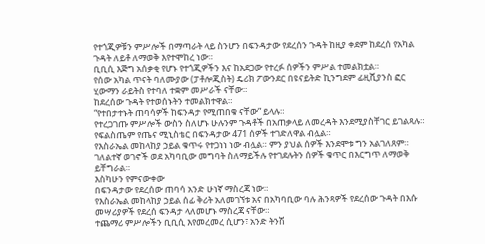የተጎጂዎቹን ምሥሎች በማጣራት ላይ ስንሆን በፍንዳታው የደረሰን ጉዳት ከዚያ ቀደም ከደረሰ የአካል ጉዳት ለይቶ ለማወቅ እየተሞከረ ነው።
ቢቢሲ እጅግ አሰቃቂ የሆኑ የተጎጂዎችን እና ከአደጋው የተረፉ ሰዎችን ምሥል ተመልክቷል።
የሰው አካል ጥናት ባለሙያው (ፓቶሎጂስት) ዴሪክ ፖውንደር በዩናይትድ ኪንግደም ፊዚሺያንስ ፎር ሂውማን ራይትስ የተባለ ተቋም መሥራች ናቸው።
ከደረሰው ጉዳት የተወሰኑትን ተመልክተዋል።
“የተበታተኑት ጠባሳዎች ከፍንዳታ የሚጠበቁ ናቸው” ይላሉ።
የተረጋገጡ ምሥሎች ውስን ስለሆኑ ሁሉንም ጉዳቶች በአጠቃላይ ለመረዳት እንደሚያስቸገር ይገልጻሉ።
የፍልስጤም የጤና ሚኒስቴር በፍንዳታው 471 ሰዎች ተገድለዋል ብሏል።
የእስራኤል መከላከያ ኃይል ቁጥሩ የተጋነነ ነው ብሏል። ምን ያህል ሰዎች እንደሞቱ ግን አልገለጸም።
ገለልተኛ ወገኖች ወደ አካባቢው መግባት ስለማይችሉ የተገደሉትን ሰዎች ቁጥር በእርግጥ ለማወቅ ይቸግራል።
እስካሁን የምናውቀው
በፍንዳታው የደረሰው ጠባሳ አንድ ሁነኛ ማስረጃ ነው።
የእስራኤል መከላከያ ኃይል ሰፊ ቅሪት አለመገኘቱ አና በአካባቢው ባሉ ሕንጻዎች የደረሰው ጉዳት በእሱ መሣሪያዎች የደረሰ ፍንዳታ ላለመሆኑ ማስረጃ ናቸው።
ተጨማሪ ምሥሎችን ቢቢሲ እየመረመረ ሲሆን፣ አንድ ትንሽ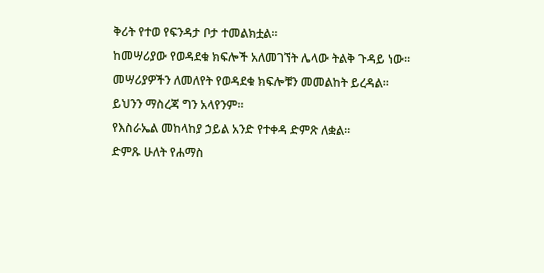ቅሪት የተወ የፍንዳታ ቦታ ተመልክቷል።
ከመሣሪያው የወዳደቁ ክፍሎች አለመገኘት ሌላው ትልቅ ጉዳይ ነው።
መሣሪያዎችን ለመለየት የወዳደቁ ክፍሎቹን መመልከት ይረዳል።
ይህንን ማስረጃ ግን አላየንም።
የእስራኤል መከላከያ ኃይል አንድ የተቀዳ ድምጽ ለቋል።
ድምጹ ሁለት የሐማስ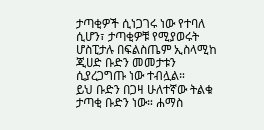ታጣቂዎች ሲነጋገሩ ነው የተባለ ሲሆን፣ ታጣቂዎቹ የሚያወሩት ሆስፒታሉ በፍልስጤም ኢስላሚከ ጂሀድ ቡድን መመታቱን ሲያረጋግጡ ነው ተብሏል።
ይህ ቡድን በጋዛ ሁለተኛው ትልቁ ታጣቂ ቡድን ነው። ሐማስ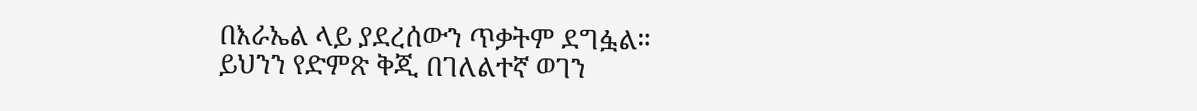በእራኤል ላይ ያደረሰውን ጥቃትም ደግፏል።
ይህንን የድምጽ ቅጂ በገለልተኛ ወገን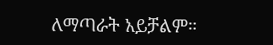ለማጣራት አይቻልም።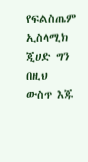የፍልስጤም ኢስላሚክ ጂሀድ ግን በዚህ ውስጥ እጁ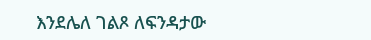እንደሌለ ገልጾ ለፍንዳታው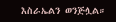እስራኤልን ወንጅሏል።